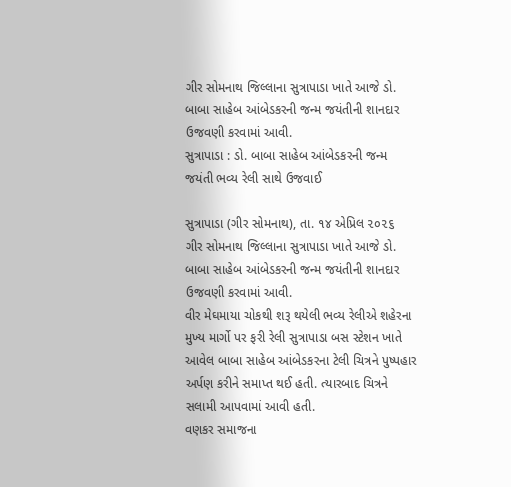ગીર સોમનાથ જિલ્લાના સુત્રાપાડા ખાતે આજે ડો. બાબા સાહેબ આંબેડકરની જન્મ જયંતીની શાનદાર ઉજવણી કરવામાં આવી.
સુત્રાપાડા : ડો. બાબા સાહેબ આંબેડકરની જન્મ જયંતી ભવ્ય રેલી સાથે ઉજવાઈ

સુત્રાપાડા (ગીર સોમનાથ), તા. ૧૪ એપ્રિલ ૨૦૨૬
ગીર સોમનાથ જિલ્લાના સુત્રાપાડા ખાતે આજે ડો. બાબા સાહેબ આંબેડકરની જન્મ જયંતીની શાનદાર ઉજવણી કરવામાં આવી.
વીર મેઘમાયા ચોકથી શરૂ થયેલી ભવ્ય રેલીએ શહેરના મુખ્ય માર્ગો પર ફરી રેલી સુત્રાપાડા બસ સ્ટેશન ખાતે આવેલ બાબા સાહેબ આંબેડકરના ટેલી ચિત્રને પુષ્પહાર અર્પણ કરીને સમાપ્ત થઈ હતી. ત્યારબાદ ચિત્રને સલામી આપવામાં આવી હતી.
વણકર સમાજના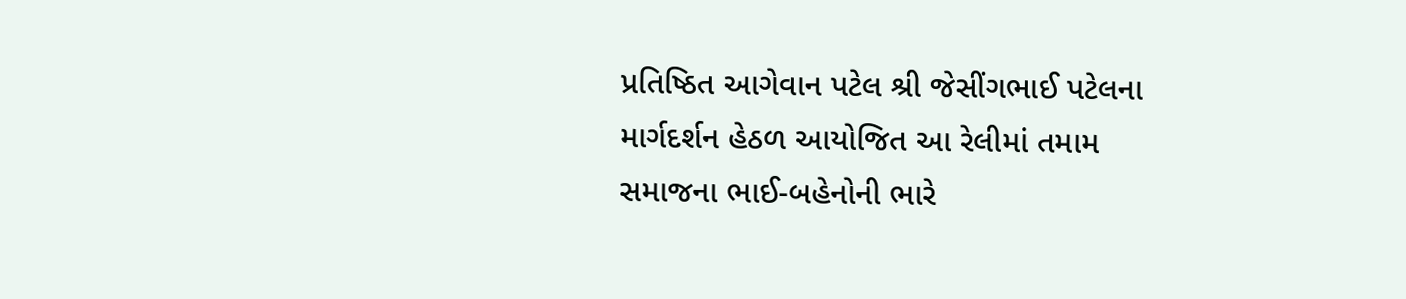પ્રતિષ્ઠિત આગેવાન પટેલ શ્રી જેસીંગભાઈ પટેલના માર્ગદર્શન હેઠળ આયોજિત આ રેલીમાં તમામ સમાજના ભાઈ-બહેનોની ભારે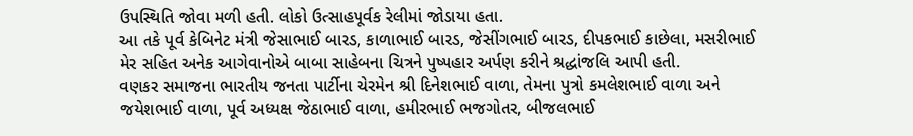ઉપસ્થિતિ જોવા મળી હતી. લોકો ઉત્સાહપૂર્વક રેલીમાં જોડાયા હતા.
આ તકે પૂર્વ કેબિનેટ મંત્રી જેસાભાઈ બારડ, કાળાભાઈ બારડ, જેસીંગભાઈ બારડ, દીપકભાઈ કાછેલા, મસરીભાઈ મેર સહિત અનેક આગેવાનોએ બાબા સાહેબના ચિત્રને પુષ્પહાર અર્પણ કરીને શ્રદ્ધાંજલિ આપી હતી.
વણકર સમાજના ભારતીય જનતા પાર્ટીના ચેરમેન શ્રી દિનેશભાઈ વાળા, તેમના પુત્રો કમલેશભાઈ વાળા અને જયેશભાઈ વાળા, પૂર્વ અધ્યક્ષ જેઠાભાઈ વાળા, હમીરભાઈ ભજગોતર, બીજલભાઈ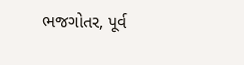ભજગોતર, પૂર્વ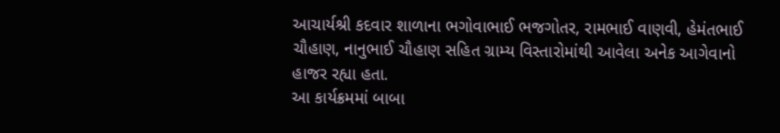આચાર્યશ્રી કદવાર શાળાના ભગોવાભાઈ ભજગોતર, રામભાઈ વાણવી, હેમંતભાઈ ચૌહાણ, નાનુભાઈ ચૌહાણ સહિત ગ્રામ્ય વિસ્તારોમાંથી આવેલા અનેક આગેવાનો હાજર રહ્યા હતા.
આ કાર્યક્રમમાં બાબા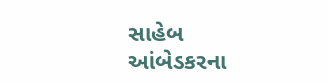સાહેબ આંબેડકરના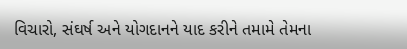વિચારો, સંઘર્ષ અને યોગદાનને યાદ કરીને તમામે તેમના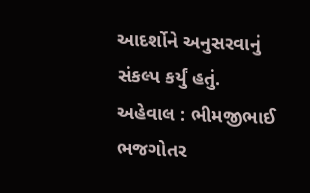આદર્શોને અનુસરવાનું સંકલ્પ કર્યું હતું.
અહેવાલ : ભીમજીભાઈ ભજગોતર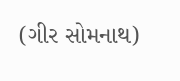(ગીર સોમનાથ)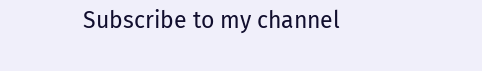Subscribe to my channel